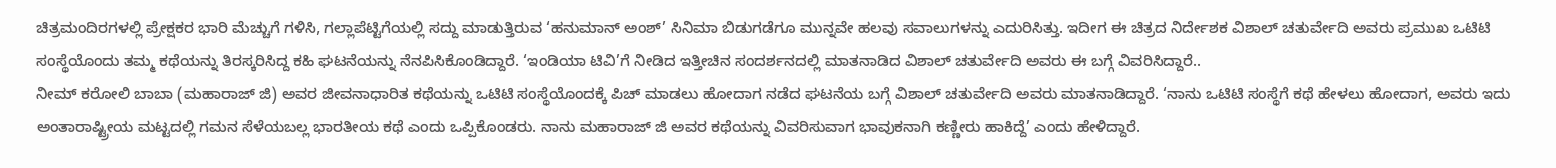ಚಿತ್ರಮಂದಿರಗಳಲ್ಲಿ ಪ್ರೇಕ್ಷಕರ ಭಾರಿ ಮೆಚ್ಚುಗೆ ಗಳಿಸಿ, ಗಲ್ಲಾಪೆಟ್ಟಿಗೆಯಲ್ಲಿ ಸದ್ದು ಮಾಡುತ್ತಿರುವ ‘ಹನುಮಾನ್ ಅಂಶ್’ ಸಿನಿಮಾ ಬಿಡುಗಡೆಗೂ ಮುನ್ನವೇ ಹಲವು ಸವಾಲುಗಳನ್ನು ಎದುರಿಸಿತ್ತು. ಇದೀಗ ಈ ಚಿತ್ರದ ನಿರ್ದೇಶಕ ವಿಶಾಲ್ ಚತುರ್ವೇದಿ ಅವರು ಪ್ರಮುಖ ಒಟಿಟಿ ಸಂಸ್ಥೆಯೊಂದು ತಮ್ಮ ಕಥೆಯನ್ನು ತಿರಸ್ಕರಿಸಿದ್ದ ಕಹಿ ಘಟನೆಯನ್ನು ನೆನಪಿಸಿಕೊಂಡಿದ್ದಾರೆ. ‘ಇಂಡಿಯಾ ಟಿವಿ’ಗೆ ನೀಡಿದ ಇತ್ತೀಚಿನ ಸಂದರ್ಶನದಲ್ಲಿ ಮಾತನಾಡಿದ ವಿಶಾಲ್ ಚತುರ್ವೇದಿ ಅವರು ಈ ಬಗ್ಗೆ ವಿವರಿಸಿದ್ದಾರೆ..
ನೀಮ್ ಕರೋಲಿ ಬಾಬಾ (ಮಹಾರಾಜ್ ಜಿ) ಅವರ ಜೀವನಾಧಾರಿತ ಕಥೆಯನ್ನು ಒಟಿಟಿ ಸಂಸ್ಥೆಯೊಂದಕ್ಕೆ ಪಿಚ್ ಮಾಡಲು ಹೋದಾಗ ನಡೆದ ಘಟನೆಯ ಬಗ್ಗೆ ವಿಶಾಲ್ ಚತುರ್ವೇದಿ ಅವರು ಮಾತನಾಡಿದ್ದಾರೆ. ‘ನಾನು ಒಟಿಟಿ ಸಂಸ್ಥೆಗೆ ಕಥೆ ಹೇಳಲು ಹೋದಾಗ, ಅವರು ಇದು ಅಂತಾರಾಷ್ಟ್ರೀಯ ಮಟ್ಟದಲ್ಲಿ ಗಮನ ಸೆಳೆಯಬಲ್ಲ ಭಾರತೀಯ ಕಥೆ ಎಂದು ಒಪ್ಪಿಕೊಂಡರು. ನಾನು ಮಹಾರಾಜ್ ಜಿ ಅವರ ಕಥೆಯನ್ನು ವಿವರಿಸುವಾಗ ಭಾವುಕನಾಗಿ ಕಣ್ಣೀರು ಹಾಕಿದ್ದೆ’ ಎಂದು ಹೇಳಿದ್ದಾರೆ.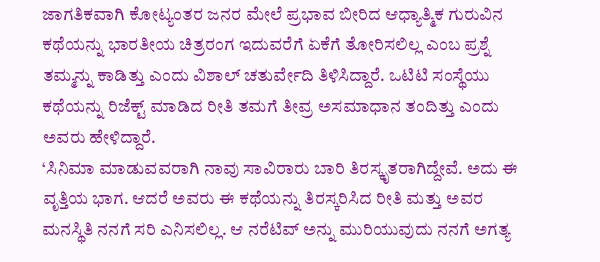ಜಾಗತಿಕವಾಗಿ ಕೋಟ್ಯಂತರ ಜನರ ಮೇಲೆ ಪ್ರಭಾವ ಬೀರಿದ ಆಧ್ಯಾತ್ಮಿಕ ಗುರುವಿನ ಕಥೆಯನ್ನು ಭಾರತೀಯ ಚಿತ್ರರಂಗ ಇದುವರೆಗೆ ಏಕೆಗೆ ತೋರಿಸಲಿಲ್ಲ ಎಂಬ ಪ್ರಶ್ನೆ ತಮ್ಮನ್ನು ಕಾಡಿತ್ತು ಎಂದು ವಿಶಾಲ್ ಚತುರ್ವೇದಿ ತಿಳಿಸಿದ್ದಾರೆ. ಒಟಿಟಿ ಸಂಸ್ಥೆಯು ಕಥೆಯನ್ನು ರಿಜೆಕ್ಟ್ ಮಾಡಿದ ರೀತಿ ತಮಗೆ ತೀವ್ರ ಅಸಮಾಧಾನ ತಂದಿತ್ತು ಎಂದು ಅವರು ಹೇಳಿದ್ದಾರೆ.
‘ಸಿನಿಮಾ ಮಾಡುವವರಾಗಿ ನಾವು ಸಾವಿರಾರು ಬಾರಿ ತಿರಸ್ಕೃತರಾಗಿದ್ದೇವೆ. ಅದು ಈ ವೃತ್ತಿಯ ಭಾಗ. ಆದರೆ ಅವರು ಈ ಕಥೆಯನ್ನು ತಿರಸ್ಕರಿಸಿದ ರೀತಿ ಮತ್ತು ಅವರ ಮನಸ್ಥಿತಿ ನನಗೆ ಸರಿ ಎನಿಸಲಿಲ್ಲ. ಆ ನರೆಟಿವ್ ಅನ್ನು ಮುರಿಯುವುದು ನನಗೆ ಅಗತ್ಯ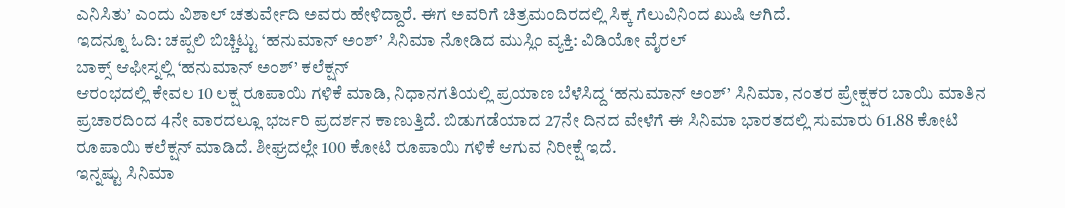ಎನಿಸಿತು’ ಎಂದು ವಿಶಾಲ್ ಚತುರ್ವೇದಿ ಅವರು ಹೇಳಿದ್ದಾರೆ. ಈಗ ಅವರಿಗೆ ಚಿತ್ರಮಂದಿರದಲ್ಲಿ ಸಿಕ್ಕ ಗೆಲುವಿನಿಂದ ಖುಷಿ ಆಗಿದೆ.
ಇದನ್ನೂ ಓದಿ: ಚಪ್ಪಲಿ ಬಿಚ್ಚಿಟ್ಟು ‘ಹನುಮಾನ್ ಅಂಶ್’ ಸಿನಿಮಾ ನೋಡಿದ ಮುಸ್ಲಿಂ ವ್ಯಕ್ತಿ: ವಿಡಿಯೋ ವೈರಲ್
ಬಾಕ್ಸ್ ಆಫೀಸ್ನಲ್ಲಿ ‘ಹನುಮಾನ್ ಅಂಶ್’ ಕಲೆಕ್ಷನ್
ಆರಂಭದಲ್ಲಿ ಕೇವಲ 10 ಲಕ್ಷ ರೂಪಾಯಿ ಗಳಿಕೆ ಮಾಡಿ, ನಿಧಾನಗತಿಯಲ್ಲಿ ಪ್ರಯಾಣ ಬೆಳೆಸಿದ್ದ ‘ಹನುಮಾನ್ ಅಂಶ್’ ಸಿನಿಮಾ, ನಂತರ ಪ್ರೇಕ್ಷಕರ ಬಾಯಿ ಮಾತಿನ ಪ್ರಚಾರದಿಂದ 4ನೇ ವಾರದಲ್ಲೂ ಭರ್ಜರಿ ಪ್ರದರ್ಶನ ಕಾಣುತ್ತಿದೆ. ಬಿಡುಗಡೆಯಾದ 27ನೇ ದಿನದ ವೇಳೆಗೆ ಈ ಸಿನಿಮಾ ಭಾರತದಲ್ಲಿ ಸುಮಾರು 61.88 ಕೋಟಿ ರೂಪಾಯಿ ಕಲೆಕ್ಷನ್ ಮಾಡಿದೆ. ಶೀಘ್ರದಲ್ಲೇ 100 ಕೋಟಿ ರೂಪಾಯಿ ಗಳಿಕೆ ಆಗುವ ನಿರೀಕ್ಷೆ ಇದೆ.
ಇನ್ನಷ್ಟು ಸಿನಿಮಾ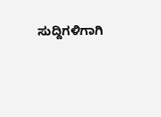ಸುದ್ದಿಗಳಿಗಾಗಿ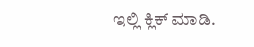ಇಲ್ಲಿ ಕ್ಲಿಕ್ ಮಾಡಿ.